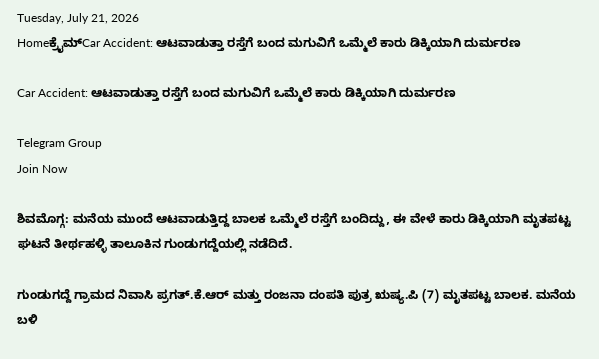Tuesday, July 21, 2026
Homeಕ್ರೈಮ್Car Accident: ಆಟವಾಡುತ್ತಾ ರಸ್ತೆಗೆ ಬಂದ ಮಗುವಿಗೆ ಒಮ್ಮೆಲೆ ಕಾರು ಡಿಕ್ಕಿಯಾಗಿ ದುರ್ಮರಣ

Car Accident: ಆಟವಾಡುತ್ತಾ ರಸ್ತೆಗೆ ಬಂದ ಮಗುವಿಗೆ ಒಮ್ಮೆಲೆ ಕಾರು ಡಿಕ್ಕಿಯಾಗಿ ದುರ್ಮರಣ

Telegram Group
Join Now

ಶಿವಮೊಗ್ಗ: ಮನೆಯ ಮುಂದೆ ಆಟವಾಡುತ್ತಿದ್ದ ಬಾಲಕ ಒಮ್ಮೆಲೆ ರಸ್ತೆಗೆ ಬಂದಿದ್ದು, ಈ ವೇಳೆ ಕಾರು ಡಿಕ್ಕಿಯಾಗಿ ಮೃತಪಟ್ಟ ಘಟನೆ ತೀರ್ಥಹಳ್ಳಿ ತಾಲೂಕಿನ ಗುಂಡುಗದ್ದೆಯಲ್ಲಿ ನಡೆದಿದೆ.

ಗುಂಡುಗದ್ದೆ ಗ್ರಾಮದ ನಿವಾಸಿ ಪ್ರಗತ್.ಕೆ.ಆರ್ ಮತ್ತು ರಂಜನಾ ದಂಪತಿ ಪುತ್ರ ಋಷ್ಯ.ಪಿ (7) ಮೃತಪಟ್ಟ ಬಾಲಕ. ಮನೆಯ ಬಳಿ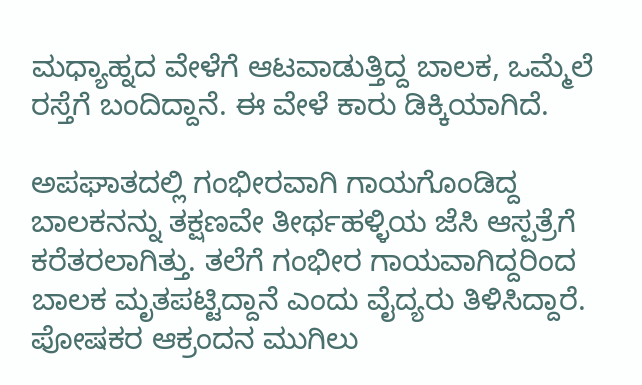ಮಧ್ಯಾಹ್ನದ ವೇಳೆಗೆ ಆಟವಾಡುತ್ತಿದ್ದ ಬಾಲಕ, ಒಮ್ಮೆಲೆ ರಸ್ತೆಗೆ ಬಂದಿದ್ದಾನೆ. ಈ ವೇಳೆ ಕಾರು ಡಿಕ್ಕಿಯಾಗಿದೆ.

ಅಪಘಾತದಲ್ಲಿ ಗಂಭೀರವಾಗಿ ಗಾಯಗೊಂಡಿದ್ದ ಬಾಲಕನನ್ನು ತಕ್ಷಣವೇ ತೀರ್ಥಹಳ್ಳಿಯ ಜೆಸಿ ಆಸ್ಪತ್ರೆಗೆ ಕರೆತರಲಾಗಿತ್ತು. ತಲೆಗೆ ಗಂಭೀರ ಗಾಯವಾಗಿದ್ದರಿಂದ ಬಾಲಕ ಮೃತಪಟ್ಟಿದ್ದಾನೆ ಎಂದು ವೈದ್ಯರು ತಿಳಿಸಿದ್ದಾರೆ. ಪೋಷಕರ ಆಕ್ರಂದನ ಮುಗಿಲು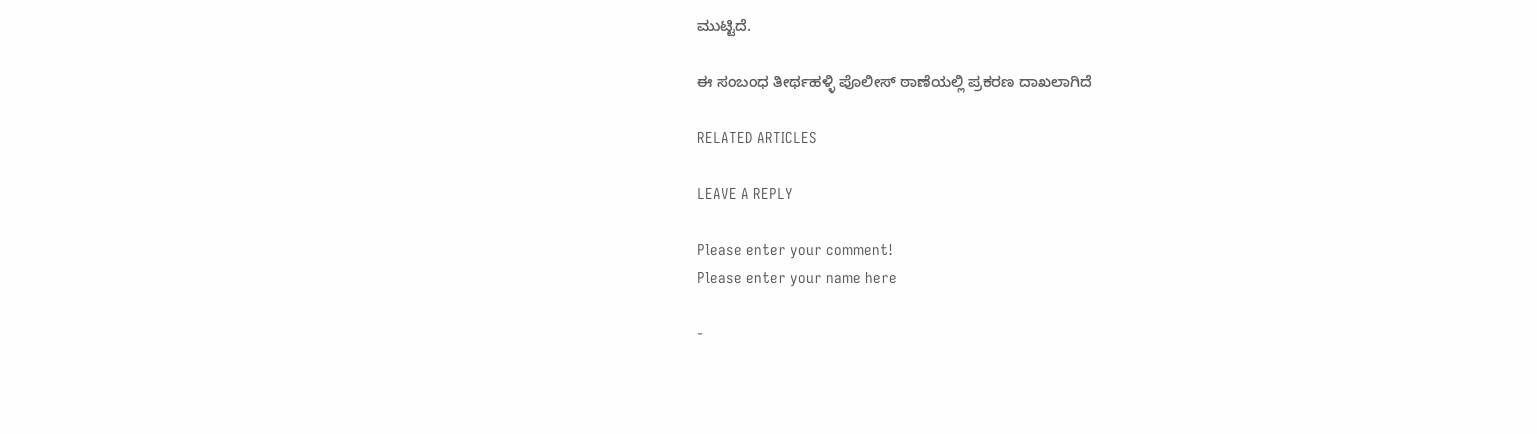ಮುಟ್ಟಿದೆ.

ಈ ಸಂಬಂಧ ತೀರ್ಥಹಳ್ಳಿ ಪೊಲೀಸ್ ಠಾಣೆಯಲ್ಲಿ ಪ್ರಕರಣ ದಾಖಲಾಗಿದೆ

RELATED ARTICLES

LEAVE A REPLY

Please enter your comment!
Please enter your name here

-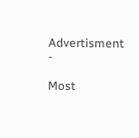Advertisment -

Most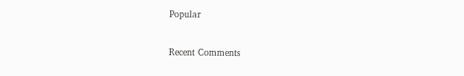Popular

Recent Comments